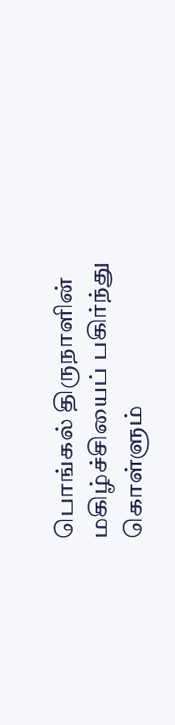பொங்கல் திருநாளின் மகிழ்ச்சியைப் பகிர்ந்து கொள்ளும்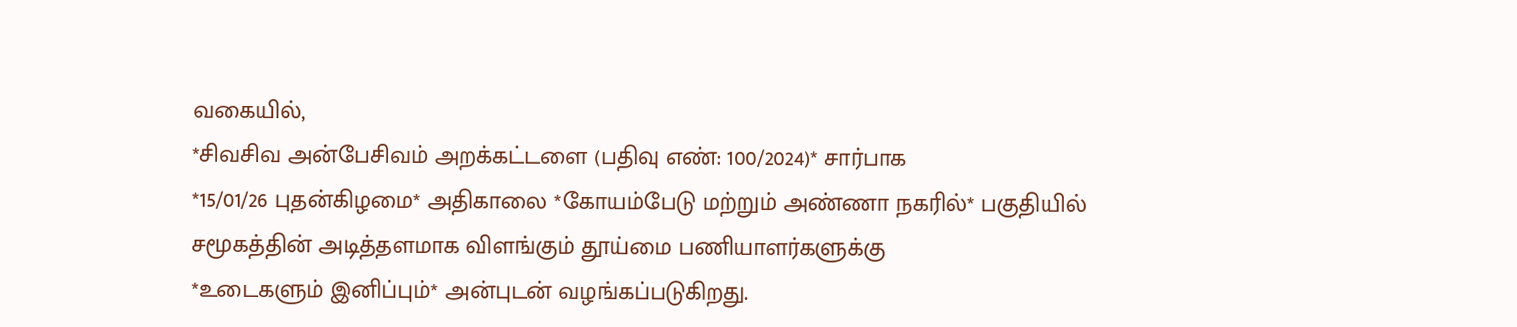வகையில்,
*சிவசிவ அன்பேசிவம் அறக்கட்டளை (பதிவு எண்: 100/2024)* சார்பாக
*15/01/26 புதன்கிழமை* அதிகாலை *கோயம்பேடு மற்றும் அண்ணா நகரில்* பகுதியில் சமூகத்தின் அடித்தளமாக விளங்கும் தூய்மை பணியாளர்களுக்கு
*உடைகளும் இனிப்பும்* அன்புடன் வழங்கப்படுகிறது.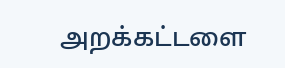அறக்கட்டளை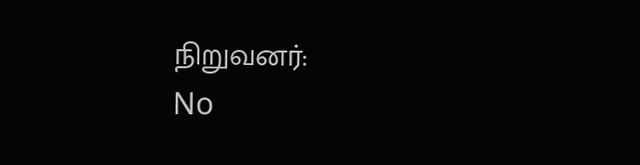நிறுவனர்:
No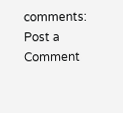comments:
Post a Comment